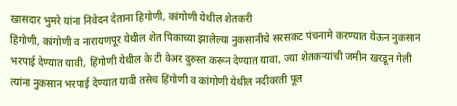खासदार भुमरे यांना निवेदन देताना हिगोणी, कांगोणी येथील शेतकरी
हिंगोणी, कांगोणी व नारायणपूर येथील शेत पिकाच्या झालेल्या नुकसानीचे सरसकट पंचनामे करण्यात येऊन नुकसान भरपाई देण्यात यावी, हिंगोणी येथील के टी वेअर दुरुस्त करून देण्यात यावा, ज्या शेतकऱ्यांची जमीन खरडून गेली त्यांना नुकसान भरपाई देण्यात यावी तसेच हिंगोणी व कांगोणी येथील नदीवरती पूल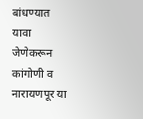बांधण्यात यावा जेणेकरून कांगोणी व नारायणपूर या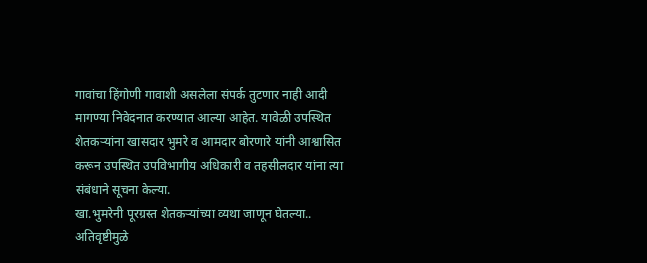गावांचा हिंगोणी गावाशी असलेला संपर्क तुटणार नाही आदी मागण्या निवेदनात करण्यात आल्या आहेत. यावेळी उपस्थित शेतकऱ्यांना खासदार भुमरे व आमदार बोरणारे यांनी आश्वासित करून उपस्थित उपविभागीय अधिकारी व तहसीलदार यांना त्या संबंधाने सूचना केल्या.
खा.भुमरेनी पूरग्रस्त शेतकऱ्यांच्या व्यथा जाणून घेतल्या..
अतिवृष्टीमुळे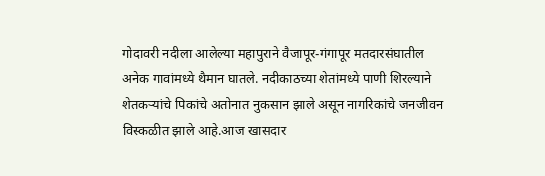गोदावरी नदीला आलेल्या महापुराने वैजापूर-गंगापूर मतदारसंघातील अनेक गावांमध्ये थैमान घातले. नदीकाठच्या शेतांमध्ये पाणी शिरल्याने शेतकऱ्यांचे पिकांचे अतोनात नुकसान झाले असून नागरिकांचे जनजीवन विस्कळीत झाले आहे.आज खासदार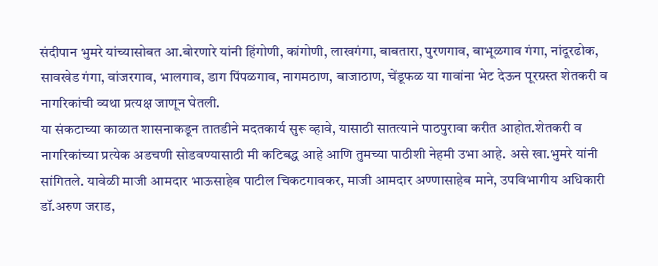संदीपान भुमरे यांच्यासोबत आ.बोरणारे यांनी हिंगोणी, कांगोणी, लाखगंगा, बाबतारा, पुरणगाव, बाभूळगाव गंगा, नांदूरढोक, सावखेड गंगा, वांजरगाव, भालगाव, डाग पिंपळगाव, नागमठाण, बाजाठाण, चेंडूफळ या गावांना भेट देऊन पूरग्रस्त शेतकरी व नागरिकांची व्यथा प्रत्यक्ष जाणून घेतली.
या संकटाच्या काळात शासनाकडून तातडीने मदतकार्य सुरू व्हावे, यासाठी सातत्याने पाठपुरावा करीत आहोत.शेतकरी व नागरिकांच्या प्रत्येक अडचणी सोडवण्यासाठी मी कटिबद्ध आहे आणि तुमच्या पाठीशी नेहमी उभा आहे. असे खा.भुमरे यांनी सांगितले. यावेळी माजी आमदार भाऊसाहेब पाटील चिकटगावकर, माजी आमदार अण्णासाहेब माने, उपविभागीय अधिकारी डॉ.अरुण जराड,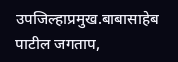उपजिल्हाप्रमुख.बाबासाहेब पाटील जगताप,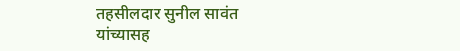तहसीलदार सुनील सावंत यांच्यासह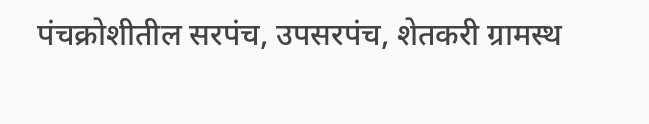पंचक्रोशीतील सरपंच, उपसरपंच, शेतकरी ग्रामस्थ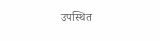उपस्थित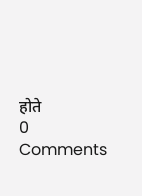होते
0 Comments